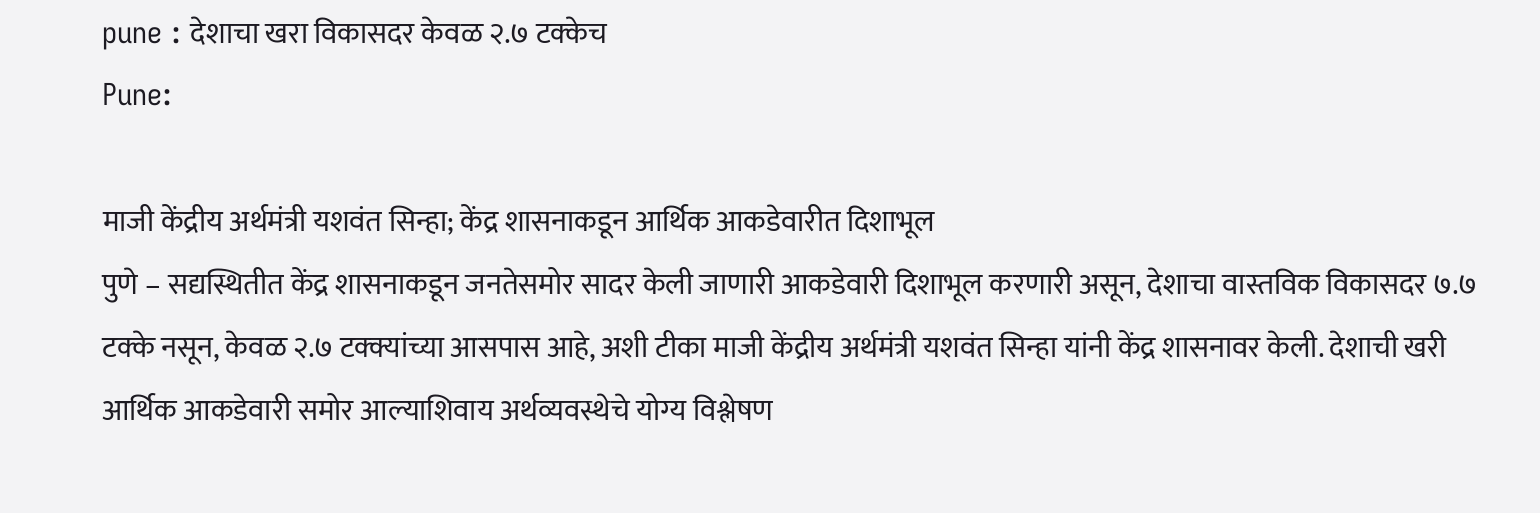pune : देशाचा खरा विकासदर केवळ २.७ टक्केच
Pune:

माजी केंद्रीय अर्थमंत्री यशवंत सिन्हा; केंद्र शासनाकडून आर्थिक आकडेवारीत दिशाभूल
पुणे – सद्यस्थितीत केंद्र शासनाकडून जनतेसमोर सादर केली जाणारी आकडेवारी दिशाभूल करणारी असून, देशाचा वास्तविक विकासदर ७.७ टक्के नसून, केवळ २.७ टक्क्यांच्या आसपास आहे, अशी टीका माजी केंद्रीय अर्थमंत्री यशवंत सिन्हा यांनी केंद्र शासनावर केली. देशाची खरी आर्थिक आकडेवारी समोर आल्याशिवाय अर्थव्यवस्थेचे योग्य विश्लेषण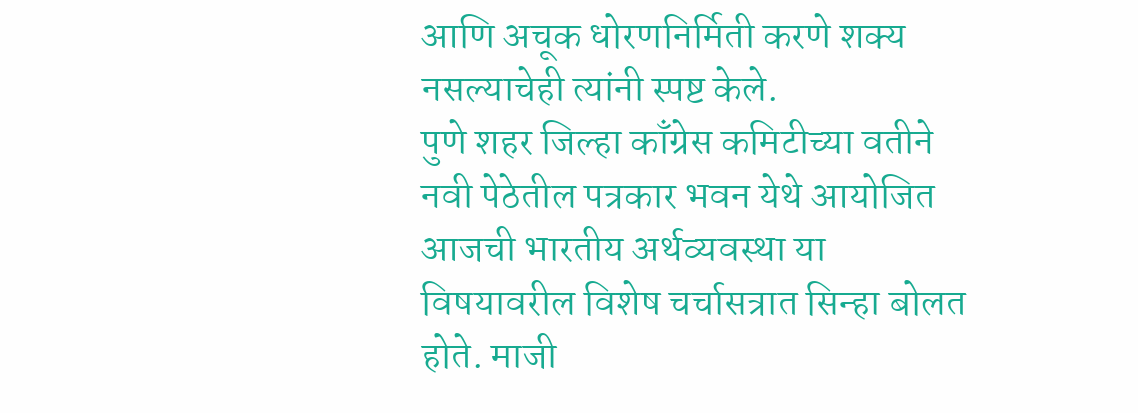आणि अचूक धोरणनिर्मिती करणे शक्य नसल्याचेही त्यांनी स्पष्ट केले.
पुणे शहर जिल्हा काँग्रेस कमिटीच्या वतीने नवी पेठेतील पत्रकार भवन येथे आयोजित आजची भारतीय अर्थव्यवस्था या विषयावरील विशेष चर्चासत्रात सिन्हा बोलत होते. माजी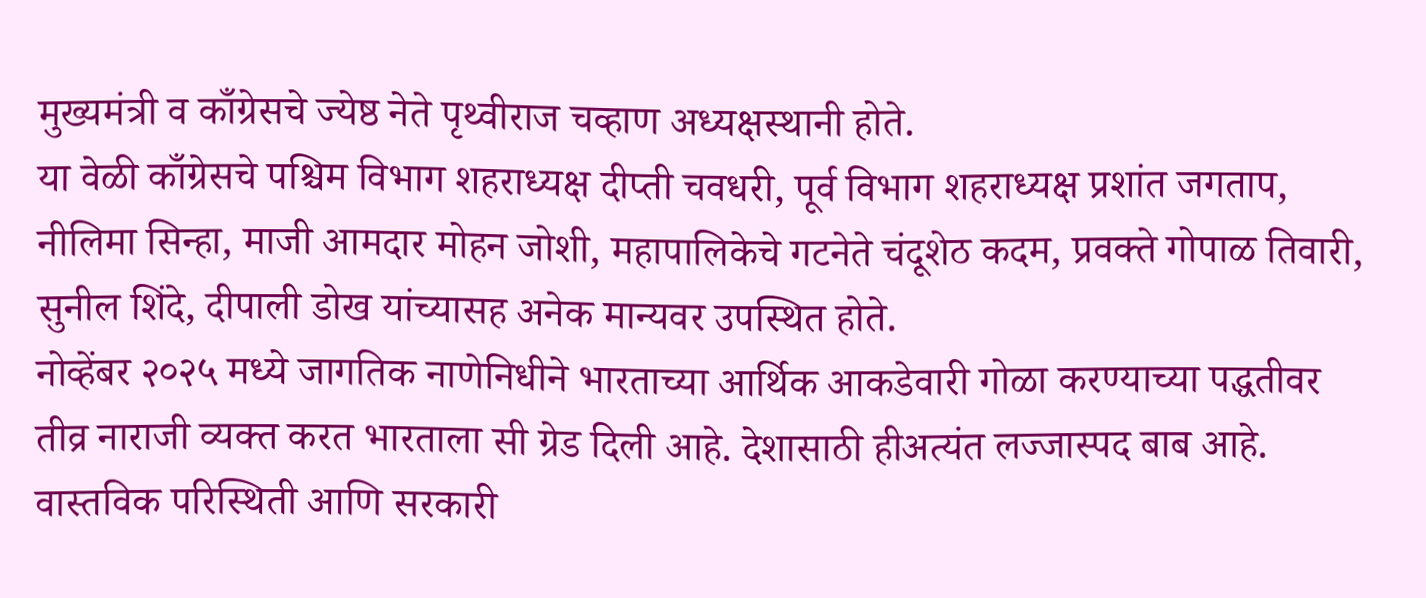मुख्यमंत्री व काँग्रेसचे ज्येष्ठ नेते पृथ्वीराज चव्हाण अध्यक्षस्थानी होते.
या वेळी काँग्रेसचे पश्चिम विभाग शहराध्यक्ष दीप्ती चवधरी, पूर्व विभाग शहराध्यक्ष प्रशांत जगताप, नीलिमा सिन्हा, माजी आमदार मोहन जोशी, महापालिकेचे गटनेते चंदूशेठ कदम, प्रवक्ते गोपाळ तिवारी, सुनील शिंदे, दीपाली डोख यांच्यासह अनेक मान्यवर उपस्थित होते.
नोव्हेंबर २०२५ मध्ये जागतिक नाणेनिधीने भारताच्या आर्थिक आकडेवारी गोळा करण्याच्या पद्धतीवर तीव्र नाराजी व्यक्त करत भारताला सी ग्रेड दिली आहे. देशासाठी हीअत्यंत लज्जास्पद बाब आहे. वास्तविक परिस्थिती आणि सरकारी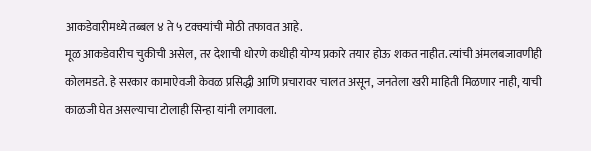आकडेवारीमध्ये तब्बल ४ ते ५ टक्क्यांची मोठी तफावत आहे.
मूळ आकडेवारीच चुकीची असेल, तर देशाची धोरणे कधीही योग्य प्रकारे तयार होऊ शकत नाहीत. त्यांची अंमलबजावणीही कोलमडते. हे सरकार कामाऐवजी केवळ प्रसिद्धी आणि प्रचारावर चालत असून, जनतेला खरी माहिती मिळणार नाही, याची काळजी घेत असल्याचा टोलाही सिन्हा यांनी लगावला.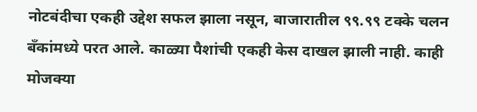नोटबंदीचा एकही उद्देश सफल झाला नसून, बाजारातील ९९.९९ टक्के चलन बँकांमध्ये परत आले. काळ्या पैशांची एकही केस दाखल झाली नाही. काही मोजक्या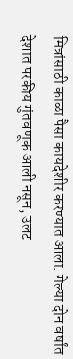मित्रांसाठी काळा पैसा कायदेशीर करण्यात आला. गेल्या दोन वर्षांत देशात परकीय गुंतवणूक आली नसून, उलट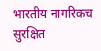भारतीय नागरिकच सुरक्षित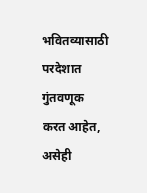भवितव्यासाठी परदेशात गुंतवणूक करत आहेत, असेही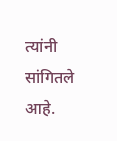त्यांनी सांगितले आहे.